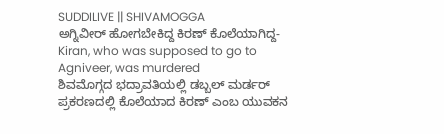SUDDILIVE || SHIVAMOGGA
ಅಗ್ನಿವೀರ್ ಹೋಗಬೇಕಿದ್ದ ಕಿರಣ್ ಕೊಲೆಯಾಗಿದ್ದ-Kiran, who was supposed to go to Agniveer, was murdered
ಶಿವಮೊಗ್ಗದ ಭದ್ರಾವತಿಯಲ್ಲಿ ಡಬ್ಬಲ್ ಮರ್ಡರ್ ಪ್ರಕರಣದಲ್ಲಿ ಕೊಲೆಯಾದ ಕಿರಣ್ ಎಂಬ ಯುವಕನ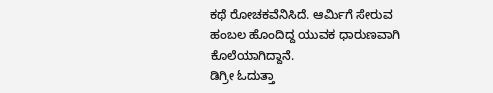ಕಥೆ ರೋಚಕವೆನಿಸಿದೆ. ಆರ್ಮಿಗೆ ಸೇರುವ ಹಂಬಲ ಹೊಂದಿದ್ದ ಯುವಕ ಧಾರುಣವಾಗಿ ಕೊಲೆಯಾಗಿದ್ದಾನೆ.
ಡಿಗ್ರೀ ಓದುತ್ತಾ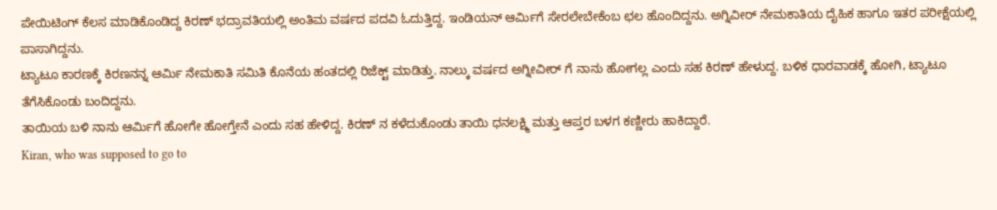ಪೇಯಿಟಿಂಗ್ ಕೆಲಸ ಮಾಡಿಕೊಂಡಿದ್ದ ಕಿರಣ್ ಭದ್ರಾವತಿಯಲ್ಲಿ ಅಂತಿಮ ವರ್ಷದ ಪದವಿ ಓದುತ್ತಿದ್ದ. ಇಂಡಿಯನ್ ಆರ್ಮಿಗೆ ಸೇರಲೇಬೇಕೆಂಬ ಛಲ ಹೊಂದಿದ್ದನು. ಅಗ್ನಿವೀರ್ ನೇಮಕಾತಿಯ ದೈಹಿಕ ಹಾಗೂ ಇತರ ಪರೀಕ್ಷೆಯಲ್ಲಿ ಪಾಸಾಗಿದ್ದನು.
ಟ್ಯಾಟೂ ಕಾರಣಕ್ಕೆ ಕಿರಣನನ್ನ ಆರ್ಮಿ ನೇಮಕಾತಿ ಸಮಿತಿ ಕೊನೆಯ ಹಂತದಲ್ಲಿ ರಿಜೆಕ್ಟ್ ಮಾಡಿತ್ತು. ನಾಲ್ಕು ವರ್ಷದ ಅಗ್ನೀವೀರ್ ಗೆ ನಾನು ಹೋಗಲ್ಲ ಎಂದು ಸಹ ಕಿರಣ್ ಹೇಳುದ್ದ. ಬಳಿಕ ಧಾರವಾಡಕ್ಕೆ ಹೋಗಿ, ಟ್ಯಾಟೂ ತೆಗೆಸಿಕೊಂಡು ಬಂದಿದ್ದನು.
ತಾಯಿಯ ಬಳಿ ನಾನು ಆರ್ಮಿಗೆ ಹೋಗೇ ಹೋಗ್ತೇನೆ ಎಂದು ಸಹ ಹೇಳಿದ್ದ. ಕಿರಣ್ ನ ಕಳೆದುಕೊಂಡು ತಾಯಿ ಧನಲಕ್ಷ್ಮಿ ಮತ್ತು ಆಪ್ತರ ಬಳಗ ಕಣ್ಣೀರು ಹಾಕಿದ್ದಾರೆ.
Kiran, who was supposed to go to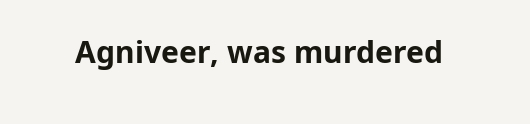Agniveer, was murdered